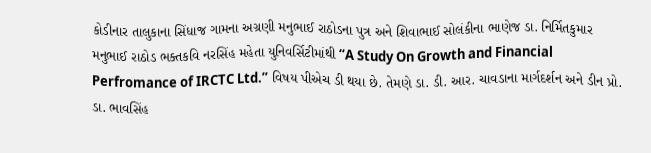કોડીનાર તાલુકાના સિંધાજ ગામના અગ્રણી મનુભાઈ રાઠોડના પુત્ર અને શિવાભાઈ સોલંકીના ભાણેજ ડા. નિર્મિતકુમાર મનુભાઈ રાઠોડ ભક્તકવિ નરસિંહ મહેતા યુનિવર્સિટીમાંથી “A Study On Growth and Financial Perfromance of IRCTC Ltd.” વિષય પીએચ ડી થયા છે. તેમણે ડા. ડી. આર. ચાવડાના માર્ગદર્શન અને ડીન પ્રો. ડા. ભાવસિંહ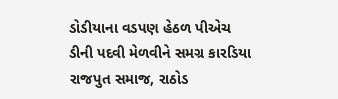ડોડીયાના વડપણ હેઠળ પીએચ ડીની પદવી મેળવીને સમગ્ર કારડિયા રાજપુત સમાજ, રાઠોડ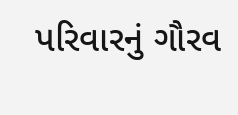પરિવારનું ગૌરવ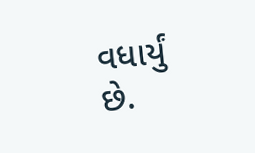વધાર્યું છે.